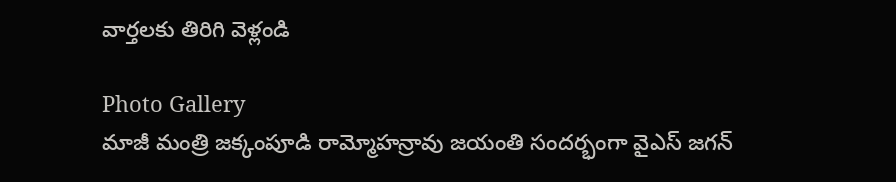వార్తలకు తిరిగి వెళ్లండి

Photo Gallery
మాజీ మంత్రి జక్కంపూడి రామ్మోహన్రావు జయంతి సందర్భంగా వైఎస్ జగన్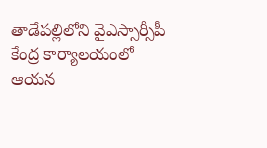తాడేపల్లిలోని వైఎస్సార్సీపీ కేంద్ర కార్యాలయంలో ఆయన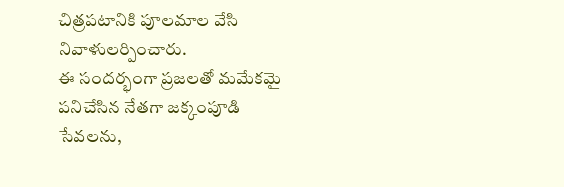చిత్రపటానికి పూలమాల వేసి నివాళులర్పించారు.
ఈ సందర్భంగా ప్రజలతో మమేకమై పనిచేసిన నేతగా జక్కంపూడి సేవలను,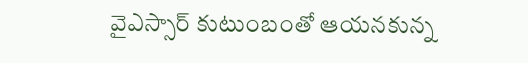వైఎస్సార్ కుటుంబంతో ఆయనకున్న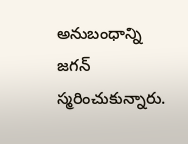అనుబంధాన్ని జగన్ స్మరించుకున్నారు.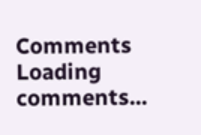Comments
Loading comments...